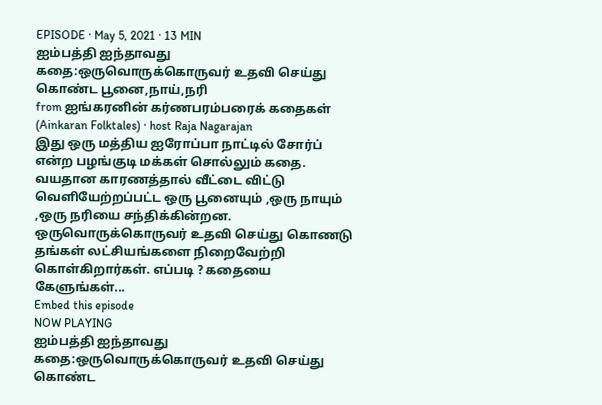EPISODE · May 5, 2021 · 13 MIN
ஐம்பத்தி ஐந்தாவது கதை:ஒருவொருக்கொருவர் உதவி செய்து கொண்ட பூனை,நாய்,நரி
from ஐங்கரனின் கர்ணபரம்பரைக் கதைகள் (Ainkaran Folktales) · host Raja Nagarajan
இது ஒரு மத்திய ஐரோப்பா நாட்டில் சோர்ப் என்ற பழங்குடி மக்கள் சொல்லும் கதை. வயதான காரணத்தால் வீட்டை விட்டு வெளியேற்றப்பட்ட ஒரு பூனையும் ,ஒரு நாயும் ,ஒரு நரியை சந்திக்கின்றன. ஒருவொருக்கொருவர் உதவி செய்து கொணடு தங்கள் லட்சியங்களை நிறைவேற்றி கொள்கிறார்கள். எப்படி ? கதையை கேளுங்கள்...
Embed this episode
NOW PLAYING
ஐம்பத்தி ஐந்தாவது கதை:ஒருவொருக்கொருவர் உதவி செய்து கொண்ட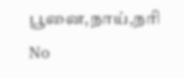பூனை,நாய்,நரி
No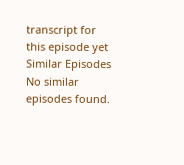transcript for this episode yet
Similar Episodes
No similar episodes found.